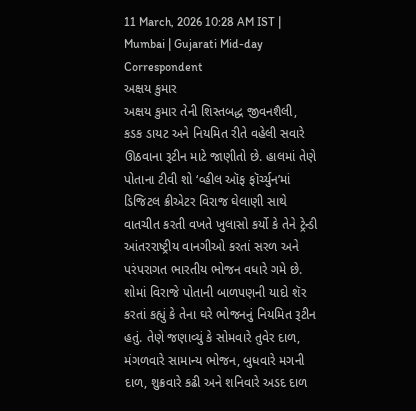11 March, 2026 10:28 AM IST | Mumbai | Gujarati Mid-day Correspondent
અક્ષય કુમાર
અક્ષય કુમાર તેની શિસ્તબદ્ધ જીવનશૈલી, કડક ડાયટ અને નિયમિત રીતે વહેલી સવારે ઊઠવાના રૂટીન માટે જાણીતો છે. હાલમાં તેણે પોતાના ટીવી શો ‘વ્હીલ ઑફ ફૉર્ચ્યુન’માં ડિજિટલ ક્રીએટર વિરાજ ઘેલાણી સાથે વાતચીત કરતી વખતે ખુલાસો કર્યો કે તેને ટ્રેન્ડી આંતરરાષ્ટ્રીય વાનગીઓ કરતાં સરળ અને પરંપરાગત ભારતીય ભોજન વધારે ગમે છે.
શોમાં વિરાજે પોતાની બાળપણની યાદો શૅર કરતાં કહ્યું કે તેના ઘરે ભોજનનું નિયમિત રૂટીન હતું. તેણે જણાવ્યું કે સોમવારે તુવેર દાળ, મંગળવારે સામાન્ય ભોજન, બુધવારે મગની દાળ, શુક્રવારે કઢી અને શનિવારે અડદ દાળ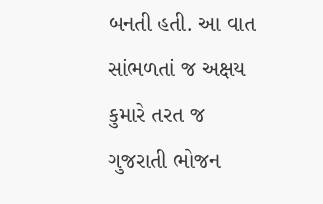બનતી હતી. આ વાત સાંભળતાં જ અક્ષય કુમારે તરત જ ગુજરાતી ભોજન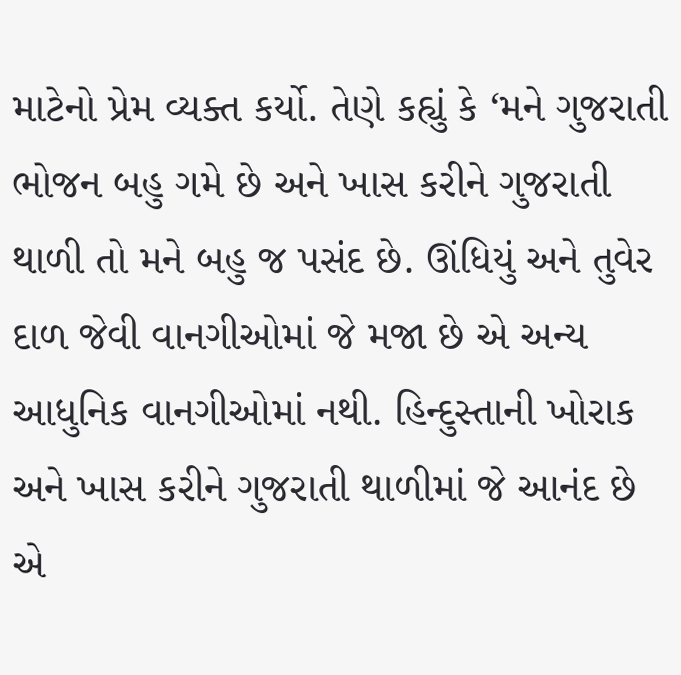માટેનો પ્રેમ વ્યક્ત કર્યો. તેણે કહ્યું કે ‘મને ગુજરાતી ભોજન બહુ ગમે છે અને ખાસ કરીને ગુજરાતી થાળી તો મને બહુ જ પસંદ છે. ઊંધિયું અને તુવેર દાળ જેવી વાનગીઓમાં જે મજા છે એ અન્ય આધુનિક વાનગીઓમાં નથી. હિન્દુસ્તાની ખોરાક અને ખાસ કરીને ગુજરાતી થાળીમાં જે આનંદ છે એ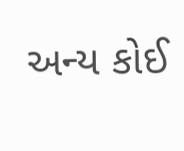અન્ય કોઈ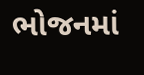ભોજનમાં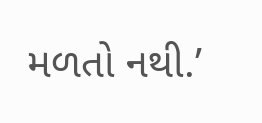મળતો નથી.’